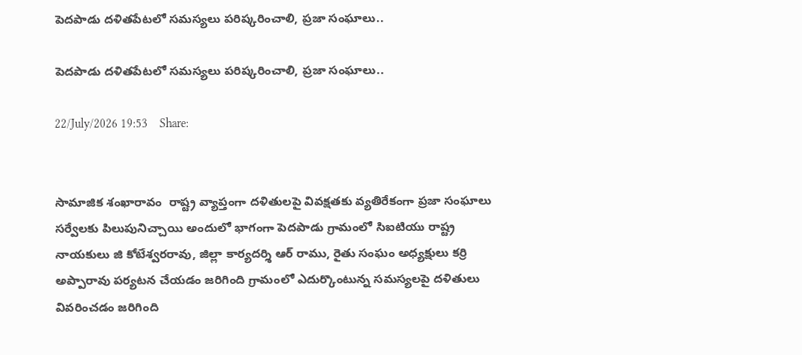పెదపాడు దళితపేటలో సమస్యలు పరిష్కరించాలి, ప్రజా సంఘాలు..

పెదపాడు దళితపేటలో సమస్యలు పరిష్కరించాలి, ప్రజా సంఘాలు..

22/July/2026 19:53    Share:


సామాజిక శంఖారావం  రాష్ట్ర వ్యాప్తంగా దళితులపై వివక్షతకు వ్యతిరేకంగా ప్రజా సంఘాలు సర్వేలకు పిలుపునిచ్చాయి అందులో భాగంగా పెదపాడు గ్రామంలో సిఐటియు రాష్ట్ర నాయకులు జి కోటేశ్వరరావు, జిల్లా కార్యదర్శి ఆర్ రాము, రైతు సంఘం అధ్యక్షులు కర్రి అప్పారావు పర్యటన చేయడం జరిగింది గ్రామంలో ఎదుర్కొంటున్న సమస్యలపై దళితులు వివరించడం జరిగింది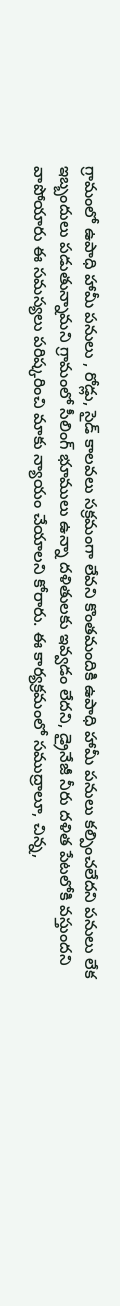గ్రామంలో ఉపాధి హామీ పనులు , రోడ్లు, సైడ్ కాలవలు సక్రమంగా లేవని కొంతమందికి ఉపాధి హామీ పనులు కల్పించలేదని పనులు లేక ఇబ్బందులు పడుతున్నామని గ్రామంలో సీలింగ్ భూములు ఉన్నా దళితులకు ఇవ్వడం లేదని, డ్రైనేజీ నీరు దళిత పేటలోకి వస్తుందని వాపోయారు ఈ సమస్యలు పరిష్కరించి మాకు న్యాయం చేయాలని కోరారు. ఈ కార్యక్రమంలో సముద్రాలూ, చిన్న,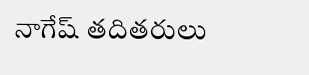నాగేష్ తదితరులు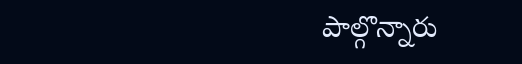పాల్గొన్నారు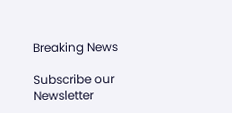Breaking News

Subscribe our Newsletter